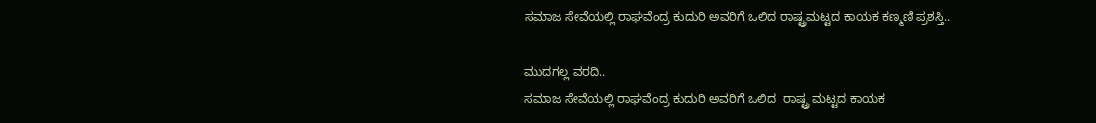ಸಮಾಜ ಸೇವೆಯಲ್ಲಿ ರಾಘವೆಂದ್ರ ಕುದುರಿ ಅವರಿಗೆ ಒಲಿದ ರಾಷ್ಟ್ರಮಟ್ಟದ ಕಾಯಕ ಕಣ್ಮಣಿ ಪ್ರಶಸ್ತಿ..

ಮುದಗಲ್ಲ ವರದಿ..
ಸಮಾಜ ಸೇವೆಯಲ್ಲಿ ರಾಘವೆಂದ್ರ ಕುದುರಿ ಅವರಿಗೆ ಒಲಿದ  ರಾಷ್ಟ್ರ ಮಟ್ಟದ ಕಾಯಕ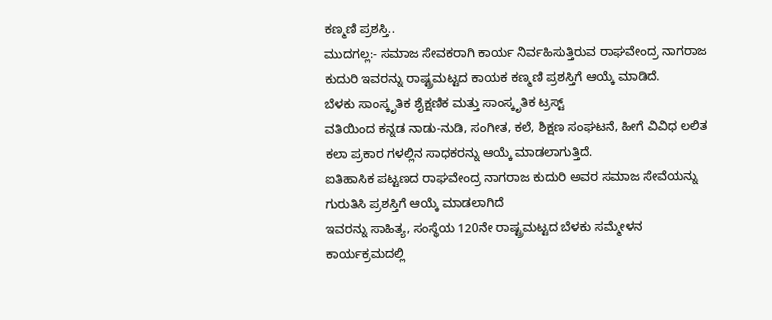ಕಣ್ಮಣಿ ಪ್ರಶಸ್ತಿ..
ಮುದಗಲ್ಲ:- ಸಮಾಜ ಸೇವಕರಾಗಿ ಕಾರ್ಯ ನಿರ್ವಹಿಸುತ್ತಿರುವ ರಾಘವೇಂದ್ರ ನಾಗರಾಜ ಕುದುರಿ ಇವರನ್ನು ರಾಷ್ಟ್ರಮಟ್ಟದ ಕಾಯಕ ಕಣ್ಮಣಿ ಪ್ರಶಸ್ತಿಗೆ ಆಯ್ಕೆ ಮಾಡಿದೆ.
ಬೆಳಕು ಸಾಂಸ್ಕೃತಿಕ ಶೈಕ್ಷಣಿಕ ಮತ್ತು ಸಾಂಸ್ಕೃತಿಕ ಟ್ರಸ್ಟ್
ವತಿಯಿಂದ ಕನ್ನಡ ನಾಡು-ನುಡಿ, ಸಂಗೀತ, ಕಲೆ, ಶಿಕ್ಷಣ ಸಂಘಟನೆ, ಹೀಗೆ ವಿವಿಧ ಲಲಿತ ಕಲಾ ಪ್ರಕಾರ ಗಳಲ್ಲಿನ ಸಾಧಕರನ್ನು ಆಯ್ಕೆ ಮಾಡಲಾಗುತ್ತಿದೆ.
ಐತಿಹಾಸಿಕ ಪಟ್ಟಣದ ರಾಘವೇಂದ್ರ ನಾಗರಾಜ ಕುದುರಿ ಅವರ ಸಮಾಜ ಸೇವೆಯನ್ನು ಗುರುತಿಸಿ ಪ್ರಶಸ್ತಿಗೆ ಆಯ್ಕೆ ಮಾಡಲಾಗಿದೆ
ಇವರನ್ನು ಸಾಹಿತ್ಯ, ಸಂಸ್ಥೆಯ 120ನೇ ರಾಷ್ಟ್ರಮಟ್ಟದ ಬೆಳಕು ಸಮ್ಮೇಳನ ಕಾರ್ಯಕ್ರಮದಲ್ಲಿ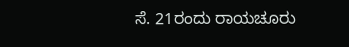ಸೆ. 21ರಂದು ರಾಯಚೂರು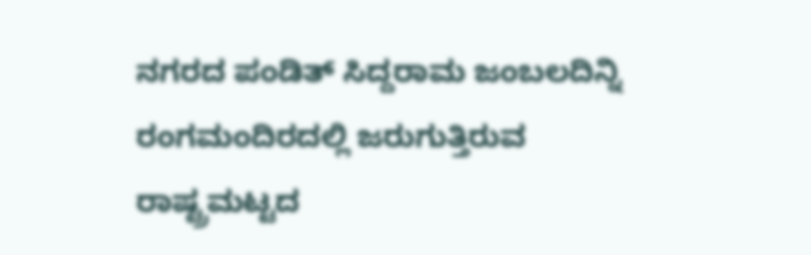ನಗರದ ಪಂಡಿತ್ ಸಿದ್ದರಾಮ ಜಂಬಲದಿನ್ನಿ ರಂಗಮಂದಿರದಲ್ಲಿ ಜರುಗುತ್ತಿರುವ ರಾಷ್ಟ್ರಮಟ್ಟದ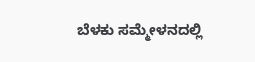ಬೆಳಕು ಸಮ್ಮೇಳನದಲ್ಲಿ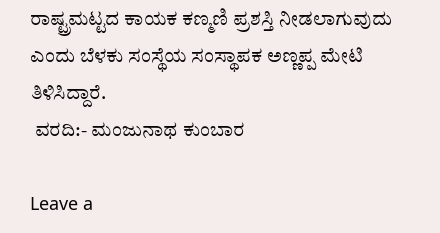ರಾಷ್ಟ್ರಮಟ್ಟದ ಕಾಯಕ ಕಣ್ಮಣಿ ಪ್ರಶಸ್ತಿ ನೀಡಲಾಗುವುದು ಎಂದು ಬೆಳಕು ಸಂಸ್ಥೆಯ ಸಂಸ್ಥಾಪಕ ಅಣ್ಣಪ್ಪ ಮೇಟಿ ತಿಳಿಸಿದ್ದಾರೆ.
 ವರದಿ:- ಮಂಜುನಾಥ ಕುಂಬಾರ

Leave a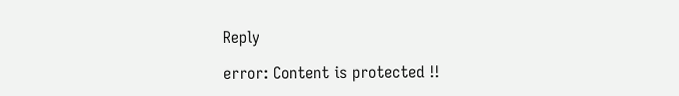Reply

error: Content is protected !!